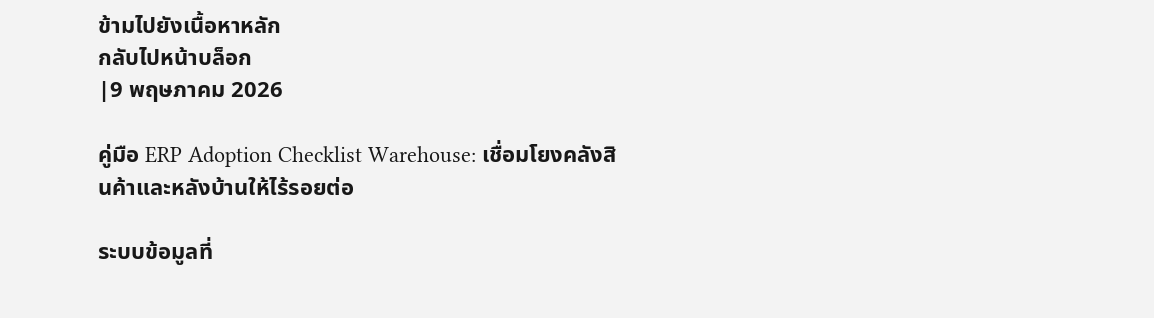ข้ามไปยังเนื้อหาหลัก
กลับไปหน้าบล็อก
|9 พฤษภาคม 2026

คู่มือ ERP Adoption Checklist Warehouse: เชื่อมโยงคลังสินค้าและหลังบ้านให้ไร้รอยต่อ

ระบบข้อมูลที่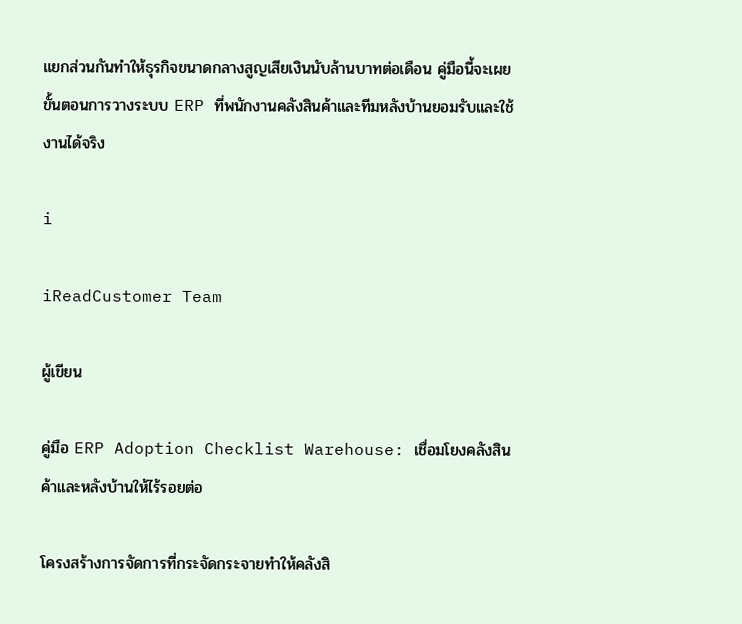แยกส่วนกันทำให้ธุรกิจขนาดกลางสูญเสียเงินนับล้านบาทต่อเดือน คู่มือนี้จะเผยขั้นตอนการวางระบบ ERP ที่พนักงานคลังสินค้าและทีมหลังบ้านยอมรับและใช้งานได้จริง

i

iReadCustomer Team

ผู้เขียน

คู่มือ ERP Adoption Checklist Warehouse: เชื่อมโยงคลังสินค้าและหลังบ้านให้ไร้รอยต่อ

โครงสร้างการจัดการที่กระจัดกระจายทำให้คลังสิ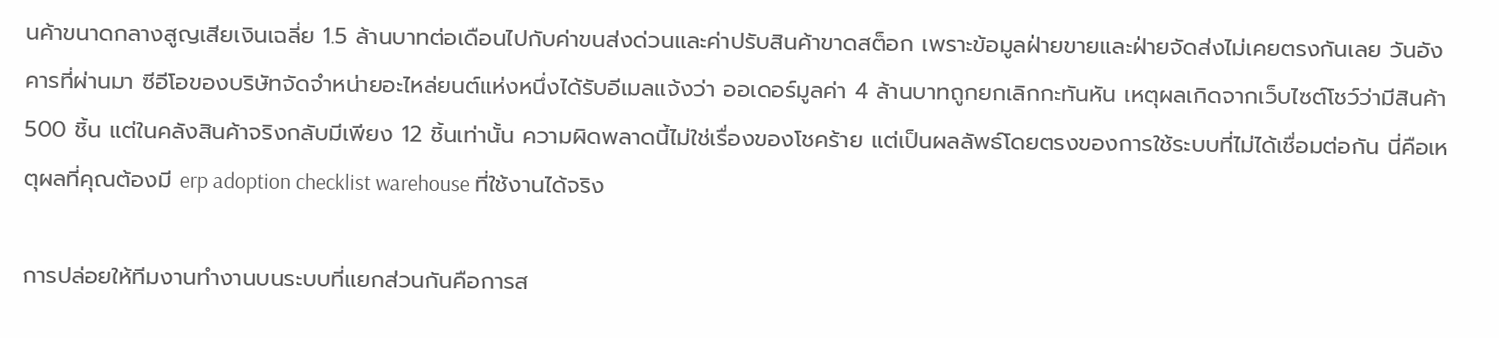นค้าขนาดกลางสูญเสียเงินเฉลี่ย 1.5 ล้านบาทต่อเดือนไปกับค่าขนส่งด่วนและค่าปรับสินค้าขาดสต็อก เพราะข้อมูลฝ่ายขายและฝ่ายจัดส่งไม่เคยตรงกันเลย วันอังคารที่ผ่านมา ซีอีโอของบริษัทจัดจำหน่ายอะไหล่ยนต์แห่งหนึ่งได้รับอีเมลแจ้งว่า ออเดอร์มูลค่า 4 ล้านบาทถูกยกเลิกกะทันหัน เหตุผลเกิดจากเว็บไซต์โชว์ว่ามีสินค้า 500 ชิ้น แต่ในคลังสินค้าจริงกลับมีเพียง 12 ชิ้นเท่านั้น ความผิดพลาดนี้ไม่ใช่เรื่องของโชคร้าย แต่เป็นผลลัพธ์โดยตรงของการใช้ระบบที่ไม่ได้เชื่อมต่อกัน นี่คือเหตุผลที่คุณต้องมี erp adoption checklist warehouse ที่ใช้งานได้จริง

การปล่อยให้ทีมงานทำงานบนระบบที่แยกส่วนกันคือการส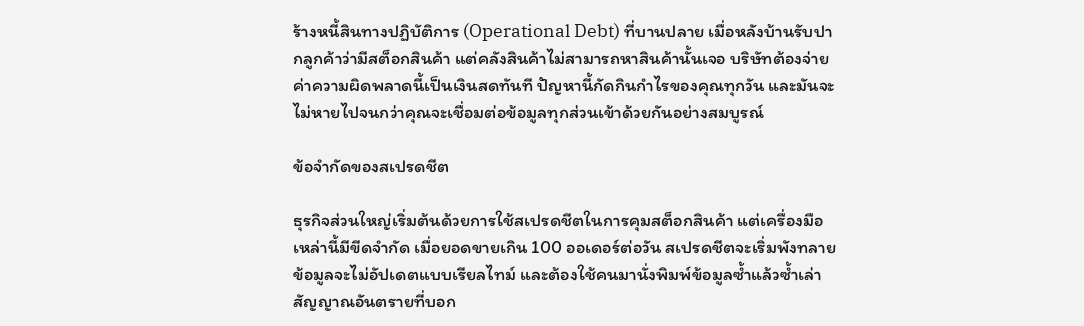ร้างหนี้สินทางปฏิบัติการ (Operational Debt) ที่บานปลาย เมื่อหลังบ้านรับปากลูกค้าว่ามีสต็อกสินค้า แต่คลังสินค้าไม่สามารถหาสินค้านั้นเจอ บริษัทต้องจ่ายค่าความผิดพลาดนี้เป็นเงินสดทันที ปัญหานี้กัดกินกำไรของคุณทุกวัน และมันจะไม่หายไปจนกว่าคุณจะเชื่อมต่อข้อมูลทุกส่วนเข้าด้วยกันอย่างสมบูรณ์

ข้อจำกัดของสเปรดชีต

ธุรกิจส่วนใหญ่เริ่มต้นด้วยการใช้สเปรดชีตในการคุมสต็อกสินค้า แต่เครื่องมือเหล่านี้มีขีดจำกัด เมื่อยอดขายเกิน 100 ออเดอร์ต่อวัน สเปรดชีตจะเริ่มพังทลาย ข้อมูลจะไม่อัปเดตแบบเรียลไทม์ และต้องใช้คนมานั่งพิมพ์ข้อมูลซ้ำแล้วซ้ำเล่า สัญญาณอันตรายที่บอก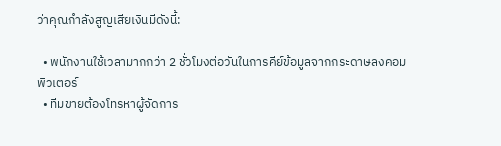ว่าคุณกำลังสูญเสียเงินมีดังนี้:

  • พนักงานใช้เวลามากกว่า 2 ชั่วโมงต่อวันในการคีย์ข้อมูลจากกระดาษลงคอมพิวเตอร์
  • ทีมขายต้องโทรหาผู้จัดการ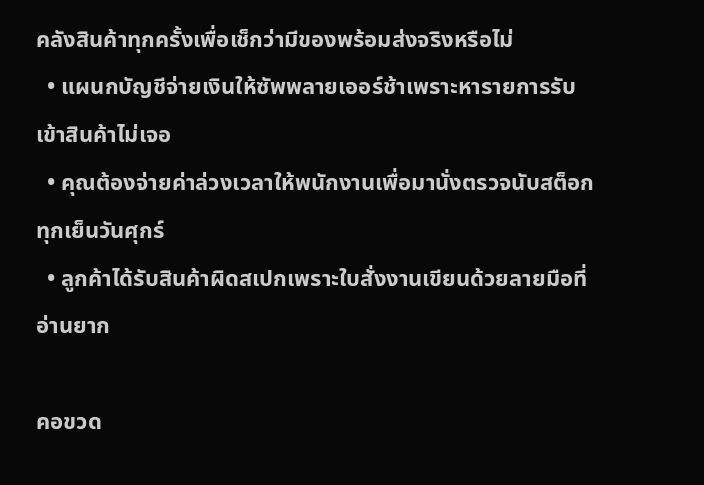คลังสินค้าทุกครั้งเพื่อเช็กว่ามีของพร้อมส่งจริงหรือไม่
  • แผนกบัญชีจ่ายเงินให้ซัพพลายเออร์ช้าเพราะหารายการรับเข้าสินค้าไม่เจอ
  • คุณต้องจ่ายค่าล่วงเวลาให้พนักงานเพื่อมานั่งตรวจนับสต็อกทุกเย็นวันศุกร์
  • ลูกค้าได้รับสินค้าผิดสเปกเพราะใบสั่งงานเขียนด้วยลายมือที่อ่านยาก

คอขวด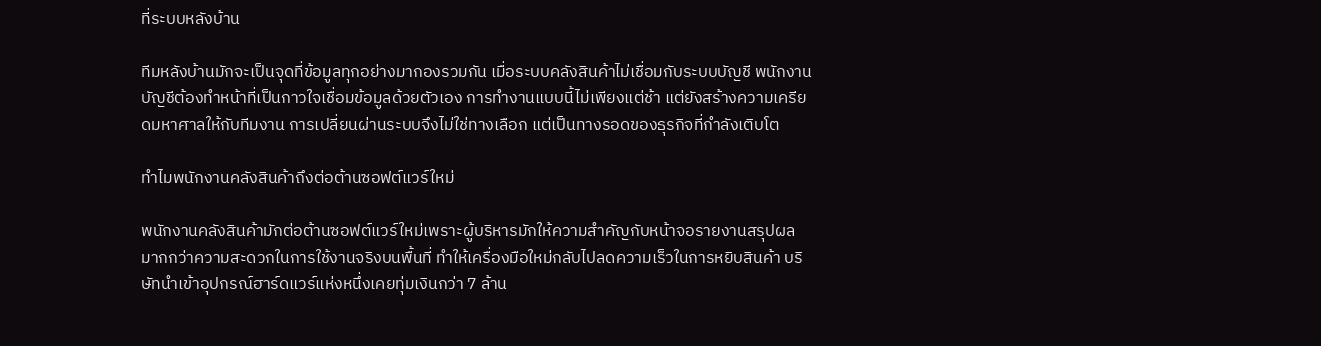ที่ระบบหลังบ้าน

ทีมหลังบ้านมักจะเป็นจุดที่ข้อมูลทุกอย่างมากองรวมกัน เมื่อระบบคลังสินค้าไม่เชื่อมกับระบบบัญชี พนักงานบัญชีต้องทำหน้าที่เป็นกาวใจเชื่อมข้อมูลด้วยตัวเอง การทำงานแบบนี้ไม่เพียงแต่ช้า แต่ยังสร้างความเครียดมหาศาลให้กับทีมงาน การเปลี่ยนผ่านระบบจึงไม่ใช่ทางเลือก แต่เป็นทางรอดของธุรกิจที่กำลังเติบโต

ทำไมพนักงานคลังสินค้าถึงต่อต้านซอฟต์แวร์ใหม่

พนักงานคลังสินค้ามักต่อต้านซอฟต์แวร์ใหม่เพราะผู้บริหารมักให้ความสำคัญกับหน้าจอรายงานสรุปผล มากกว่าความสะดวกในการใช้งานจริงบนพื้นที่ ทำให้เครื่องมือใหม่กลับไปลดความเร็วในการหยิบสินค้า บริษัทนำเข้าอุปกรณ์ฮาร์ดแวร์แห่งหนึ่งเคยทุ่มเงินกว่า 7 ล้าน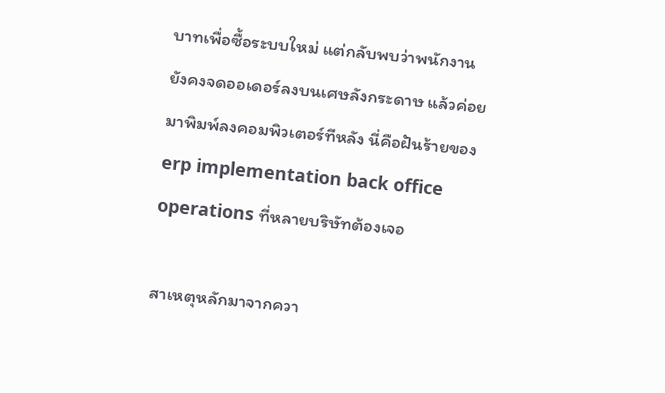บาทเพื่อซื้อระบบใหม่ แต่กลับพบว่าพนักงานยังคงจดออเดอร์ลงบนเศษลังกระดาษ แล้วค่อยมาพิมพ์ลงคอมพิวเตอร์ทีหลัง นี่คือฝันร้ายของ erp implementation back office operations ที่หลายบริษัทต้องเจอ

สาเหตุหลักมาจากควา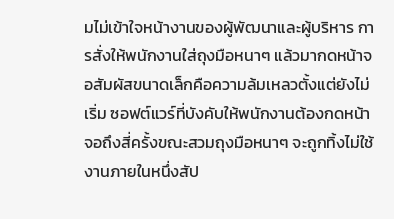มไม่เข้าใจหน้างานของผู้พัฒนาและผู้บริหาร การสั่งให้พนักงานใส่ถุงมือหนาๆ แล้วมากดหน้าจอสัมผัสขนาดเล็กคือความล้มเหลวตั้งแต่ยังไม่เริ่ม ซอฟต์แวร์ที่บังคับให้พนักงานต้องกดหน้าจอถึงสี่ครั้งขณะสวมถุงมือหนาๆ จะถูกทิ้งไม่ใช้งานภายในหนึ่งสัป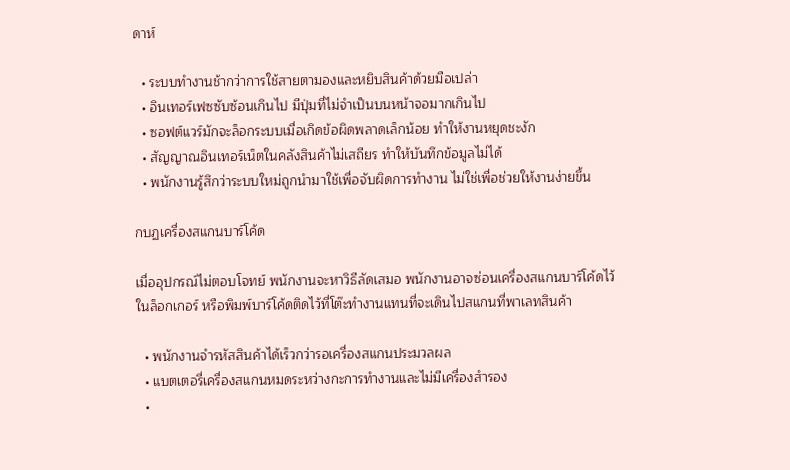ดาห์

  • ระบบทำงานช้ากว่าการใช้สายตามองและหยิบสินค้าด้วยมือเปล่า
  • อินเทอร์เฟซซับซ้อนเกินไป มีปุ่มที่ไม่จำเป็นบนหน้าจอมากเกินไป
  • ซอฟต์แวร์มักจะล็อกระบบเมื่อเกิดข้อผิดพลาดเล็กน้อย ทำให้งานหยุดชะงัก
  • สัญญาณอินเทอร์เน็ตในคลังสินค้าไม่เสถียร ทำให้บันทึกข้อมูลไม่ได้
  • พนักงานรู้สึกว่าระบบใหม่ถูกนำมาใช้เพื่อจับผิดการทำงาน ไม่ใช่เพื่อช่วยให้งานง่ายขึ้น

กบฏเครื่องสแกนบาร์โค้ด

เมื่ออุปกรณ์ไม่ตอบโจทย์ พนักงานจะหาวิธีลัดเสมอ พนักงานอาจซ่อนเครื่องสแกนบาร์โค้ดไว้ในล็อกเกอร์ หรือพิมพ์บาร์โค้ดติดไว้ที่โต๊ะทำงานแทนที่จะเดินไปสแกนที่พาเลทสินค้า

  • พนักงานจำรหัสสินค้าได้เร็วกว่ารอเครื่องสแกนประมวลผล
  • แบตเตอรี่เครื่องสแกนหมดระหว่างกะการทำงานและไม่มีเครื่องสำรอง
  •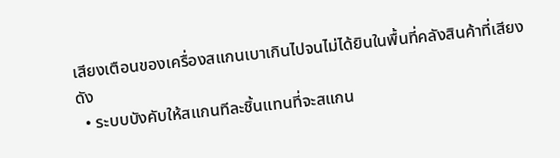เสียงเตือนของเครื่องสแกนเบาเกินไปจนไม่ได้ยินในพื้นที่คลังสินค้าที่เสียงดัง
  • ระบบบังคับให้สแกนทีละชิ้นแทนที่จะสแกน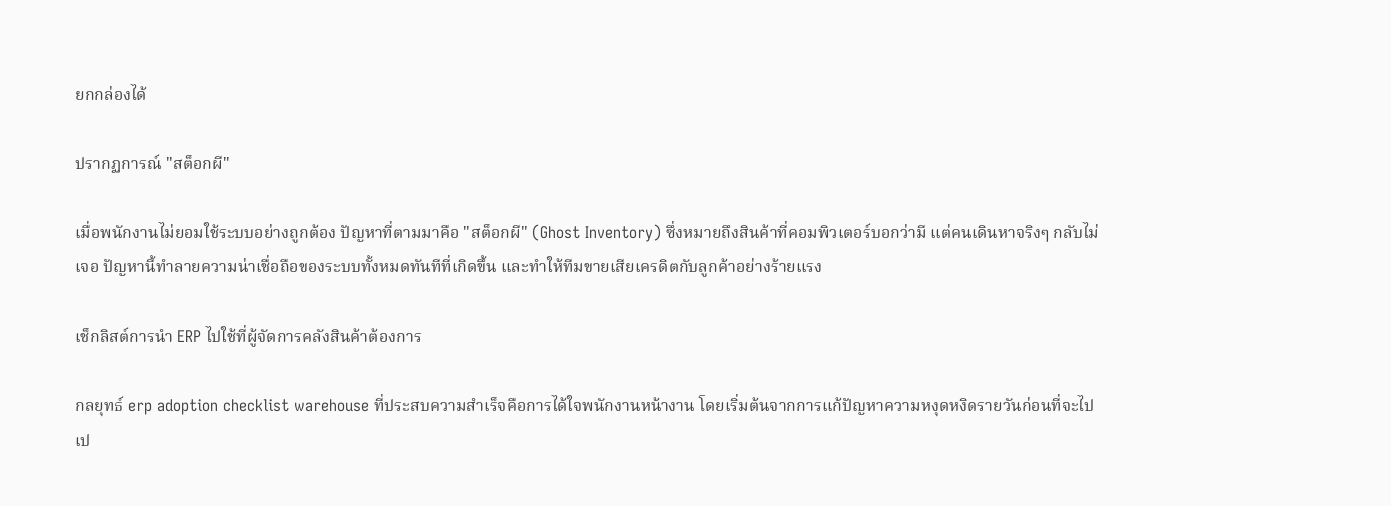ยกกล่องได้

ปรากฏการณ์ "สต็อกผี"

เมื่อพนักงานไม่ยอมใช้ระบบอย่างถูกต้อง ปัญหาที่ตามมาคือ "สต็อกผี" (Ghost Inventory) ซึ่งหมายถึงสินค้าที่คอมพิวเตอร์บอกว่ามี แต่คนเดินหาจริงๆ กลับไม่เจอ ปัญหานี้ทำลายความน่าเชื่อถือของระบบทั้งหมดทันทีที่เกิดขึ้น และทำให้ทีมขายเสียเครดิตกับลูกค้าอย่างร้ายแรง

เช็กลิสต์การนำ ERP ไปใช้ที่ผู้จัดการคลังสินค้าต้องการ

กลยุทธ์ erp adoption checklist warehouse ที่ประสบความสำเร็จคือการได้ใจพนักงานหน้างาน โดยเริ่มต้นจากการแก้ปัญหาความหงุดหงิดรายวันก่อนที่จะไปเป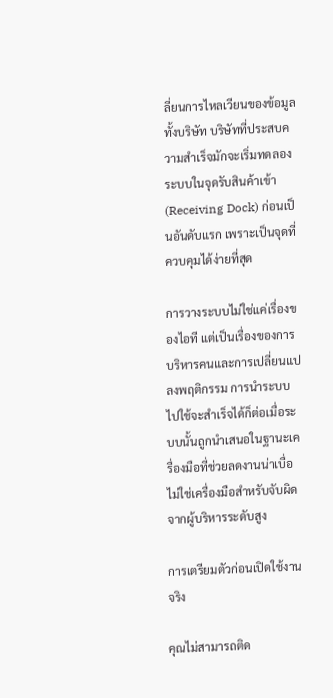ลี่ยนการไหลเวียนของข้อมูลทั้งบริษัท บริษัทที่ประสบความสำเร็จมักจะเริ่มทดลองระบบในจุดรับสินค้าเข้า (Receiving Dock) ก่อนเป็นอันดับแรก เพราะเป็นจุดที่ควบคุมได้ง่ายที่สุด

การวางระบบไม่ใช่แค่เรื่องของไอที แต่เป็นเรื่องของการบริหารคนและการเปลี่ยนแปลงพฤติกรรม การนำระบบไปใช้จะสำเร็จได้ก็ต่อเมื่อระบบนั้นถูกนำเสนอในฐานะเครื่องมือที่ช่วยลดงานน่าเบื่อ ไม่ใช่เครื่องมือสำหรับจับผิดจากผู้บริหารระดับสูง

การเตรียมตัวก่อนเปิดใช้งานจริง

คุณไม่สามารถติด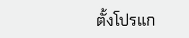ตั้งโปรแก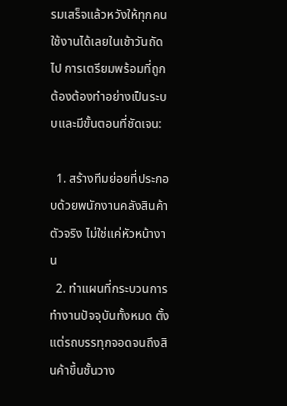รมเสร็จแล้วหวังให้ทุกคนใช้งานได้เลยในเช้าวันถัดไป การเตรียมพร้อมที่ถูกต้องต้องทำอย่างเป็นระบบและมีขั้นตอนที่ชัดเจน:

  1. สร้างทีมย่อยที่ประกอบด้วยพนักงานคลังสินค้าตัวจริง ไม่ใช่แค่หัวหน้างาน
  2. ทำแผนที่กระบวนการทำงานปัจจุบันทั้งหมด ตั้งแต่รถบรรทุกจอดจนถึงสินค้าขึ้นชั้นวาง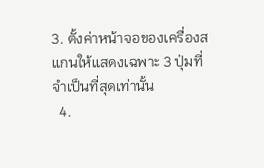3. ตั้งค่าหน้าจอของเครื่องสแกนให้แสดงเฉพาะ 3 ปุ่มที่จำเป็นที่สุดเท่านั้น
  4.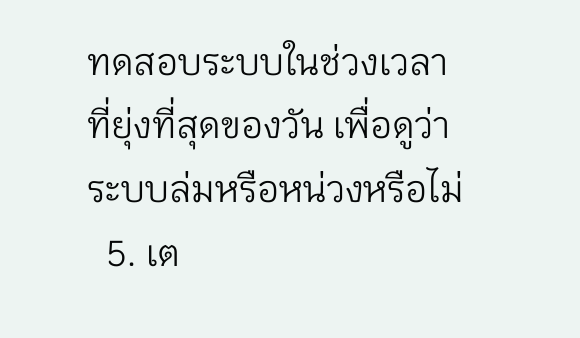ทดสอบระบบในช่วงเวลาที่ยุ่งที่สุดของวัน เพื่อดูว่าระบบล่มหรือหน่วงหรือไม่
  5. เต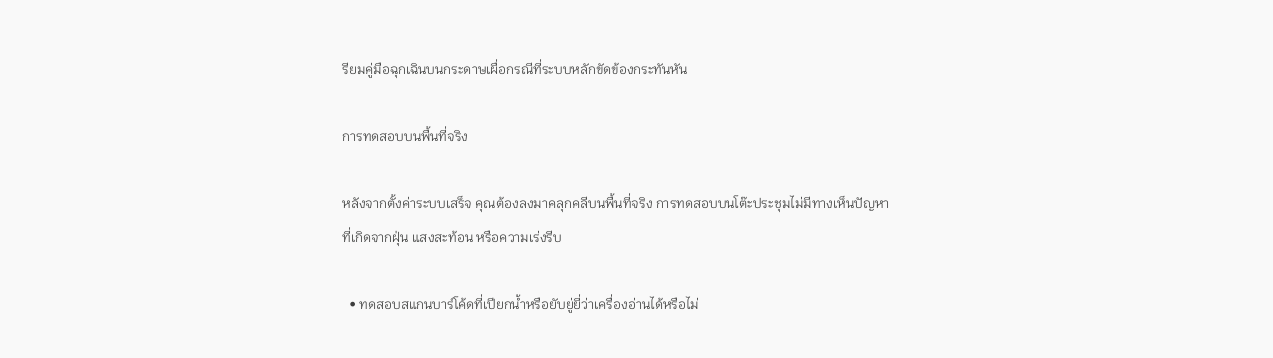รียมคู่มือฉุกเฉินบนกระดาษเผื่อกรณีที่ระบบหลักขัดข้องกระทันหัน

การทดสอบบนพื้นที่จริง

หลังจากตั้งค่าระบบเสร็จ คุณต้องลงมาคลุกคลีบนพื้นที่จริง การทดสอบบนโต๊ะประชุมไม่มีทางเห็นปัญหาที่เกิดจากฝุ่น แสงสะท้อน หรือความเร่งรีบ

  • ทดสอบสแกนบาร์โค้ดที่เปียกน้ำหรือยับยู่ยี่ว่าเครื่องอ่านได้หรือไม่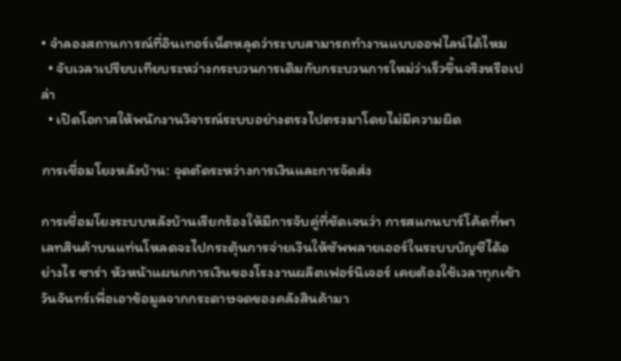• จำลองสถานการณ์ที่อินเทอร์เน็ตหลุดว่าระบบสามารถทำงานแบบออฟไลน์ได้ไหม
  • จับเวลาเปรียบเทียบระหว่างกระบวนการเดิมกับกระบวนการใหม่ว่าเร็วขึ้นจริงหรือเปล่า
  • เปิดโอกาสให้พนักงานวิจารณ์ระบบอย่างตรงไปตรงมาโดยไม่มีความผิด

การเชื่อมโยงหลังบ้าน: จุดตัดระหว่างการเงินและการจัดส่ง

การเชื่อมโยงระบบหลังบ้านเรียกร้องให้มีการจับคู่ที่ชัดเจนว่า การสแกนบาร์โค้ดที่พาเลทสินค้าบนแท่นโหลดจะไปกระตุ้นการจ่ายเงินให้ซัพพลายเออร์ในระบบบัญชีได้อย่างไร ซาร่า หัวหน้าแผนกการเงินของโรงงานผลิตเฟอร์นิเจอร์ เคยต้องใช้เวลาทุกเช้าวันจันทร์เพื่อเอาข้อมูลจากกระดาษจดของคลังสินค้ามา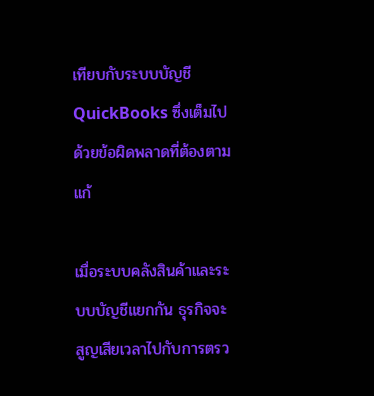เทียบกับระบบบัญชี QuickBooks ซึ่งเต็มไปด้วยข้อผิดพลาดที่ต้องตามแก้

เมื่อระบบคลังสินค้าและระบบบัญชีแยกกัน ธุรกิจจะสูญเสียเวลาไปกับการตรว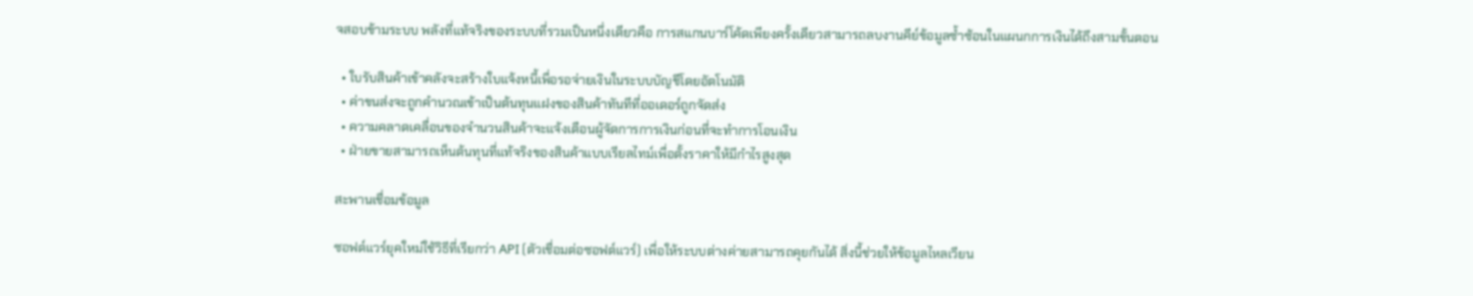จสอบข้ามระบบ พลังที่แท้จริงของระบบที่รวมเป็นหนึ่งเดียวคือ การสแกนบาร์โค้ดเพียงครั้งเดียวสามารถลบงานคีย์ข้อมูลซ้ำซ้อนในแผนกการเงินได้ถึงสามขั้นตอน

  • ใบรับสินค้าเข้าคลังจะสร้างใบแจ้งหนี้เพื่อรอจ่ายเงินในระบบบัญชีโดยอัตโนมัติ
  • ค่าขนส่งจะถูกคำนวณเข้าเป็นต้นทุนแฝงของสินค้าทันทีที่ออเดอร์ถูกจัดส่ง
  • ความคลาดเคลื่อนของจำนวนสินค้าจะแจ้งเตือนผู้จัดการการเงินก่อนที่จะทำการโอนเงิน
  • ฝ่ายขายสามารถเห็นต้นทุนที่แท้จริงของสินค้าแบบเรียลไทม์เพื่อตั้งราคาให้มีกำไรสูงสุด

สะพานเชื่อมข้อมูล

ซอฟต์แวร์ยุคใหม่ใช้วิธีที่เรียกว่า API (ตัวเชื่อมต่อซอฟต์แวร์) เพื่อให้ระบบต่างค่ายสามารถคุยกันได้ สิ่งนี้ช่วยให้ข้อมูลไหลเวียน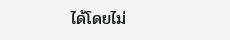ได้โดยไม่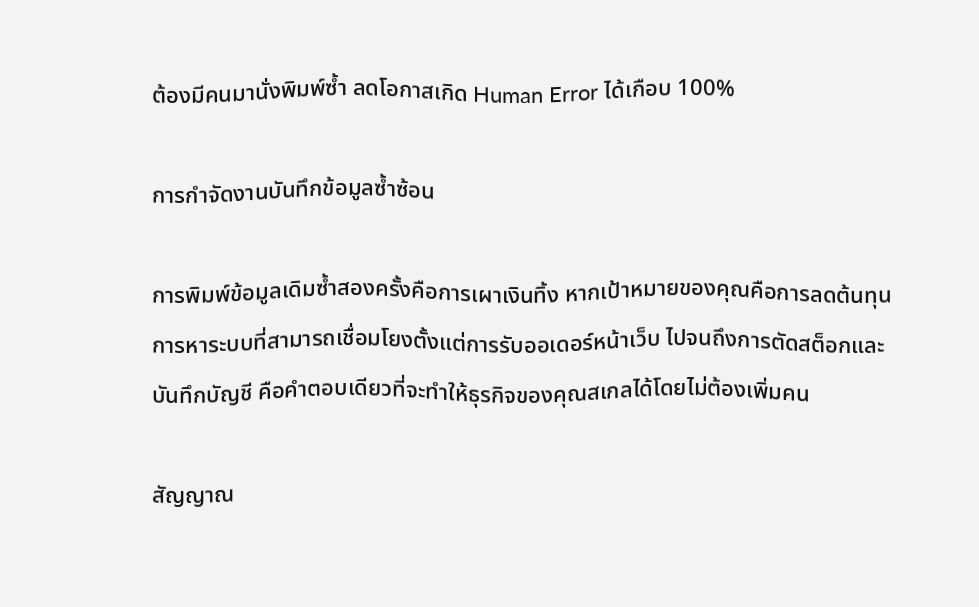ต้องมีคนมานั่งพิมพ์ซ้ำ ลดโอกาสเกิด Human Error ได้เกือบ 100%

การกำจัดงานบันทึกข้อมูลซ้ำซ้อน

การพิมพ์ข้อมูลเดิมซ้ำสองครั้งคือการเผาเงินทิ้ง หากเป้าหมายของคุณคือการลดต้นทุน การหาระบบที่สามารถเชื่อมโยงตั้งแต่การรับออเดอร์หน้าเว็บ ไปจนถึงการตัดสต็อกและบันทึกบัญชี คือคำตอบเดียวที่จะทำให้ธุรกิจของคุณสเกลได้โดยไม่ต้องเพิ่มคน

สัญญาณ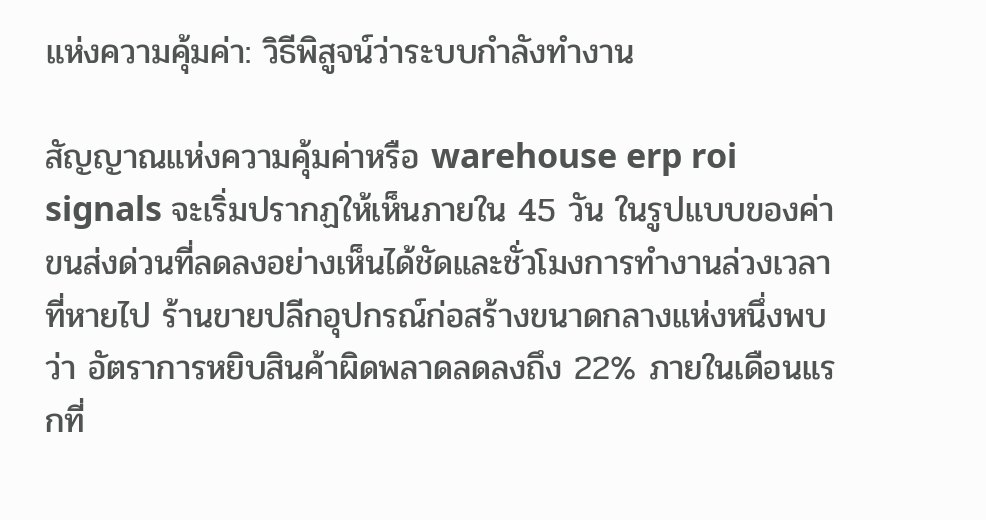แห่งความคุ้มค่า: วิธีพิสูจน์ว่าระบบกำลังทำงาน

สัญญาณแห่งความคุ้มค่าหรือ warehouse erp roi signals จะเริ่มปรากฏให้เห็นภายใน 45 วัน ในรูปแบบของค่าขนส่งด่วนที่ลดลงอย่างเห็นได้ชัดและชั่วโมงการทำงานล่วงเวลาที่หายไป ร้านขายปลีกอุปกรณ์ก่อสร้างขนาดกลางแห่งหนึ่งพบว่า อัตราการหยิบสินค้าผิดพลาดลดลงถึง 22% ภายในเดือนแรกที่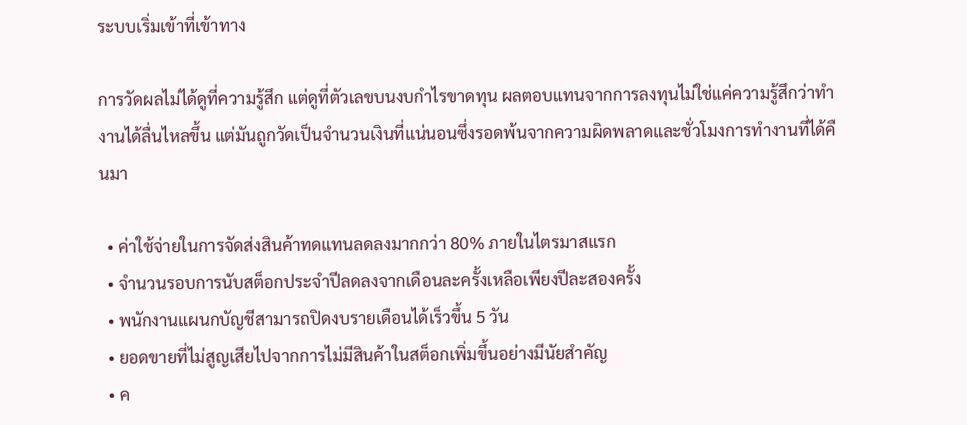ระบบเริ่มเข้าที่เข้าทาง

การวัดผลไม่ได้ดูที่ความรู้สึก แต่ดูที่ตัวเลขบนงบกำไรขาดทุน ผลตอบแทนจากการลงทุนไม่ใช่แค่ความรู้สึกว่าทำงานได้ลื่นไหลขึ้น แต่มันถูกวัดเป็นจำนวนเงินที่แน่นอนซึ่งรอดพ้นจากความผิดพลาดและชั่วโมงการทำงานที่ได้คืนมา

  • ค่าใช้จ่ายในการจัดส่งสินค้าทดแทนลดลงมากกว่า 80% ภายในไตรมาสแรก
  • จำนวนรอบการนับสต็อกประจำปีลดลงจากเดือนละครั้งเหลือเพียงปีละสองครั้ง
  • พนักงานแผนกบัญชีสามารถปิดงบรายเดือนได้เร็วขึ้น 5 วัน
  • ยอดขายที่ไม่สูญเสียไปจากการไม่มีสินค้าในสต็อกเพิ่มขึ้นอย่างมีนัยสำคัญ
  • ค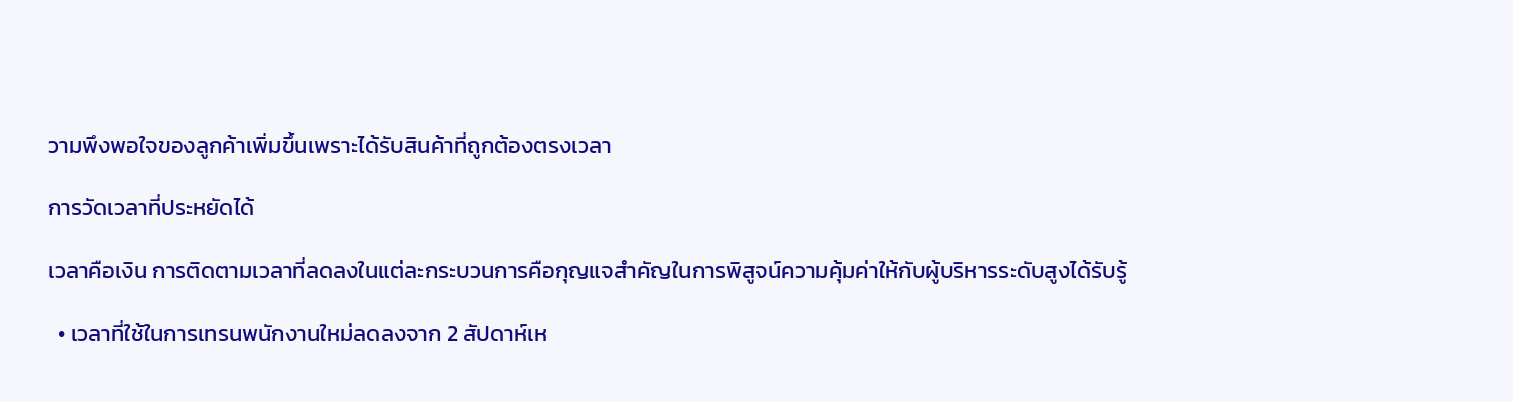วามพึงพอใจของลูกค้าเพิ่มขึ้นเพราะได้รับสินค้าที่ถูกต้องตรงเวลา

การวัดเวลาที่ประหยัดได้

เวลาคือเงิน การติดตามเวลาที่ลดลงในแต่ละกระบวนการคือกุญแจสำคัญในการพิสูจน์ความคุ้มค่าให้กับผู้บริหารระดับสูงได้รับรู้

  • เวลาที่ใช้ในการเทรนพนักงานใหม่ลดลงจาก 2 สัปดาห์เห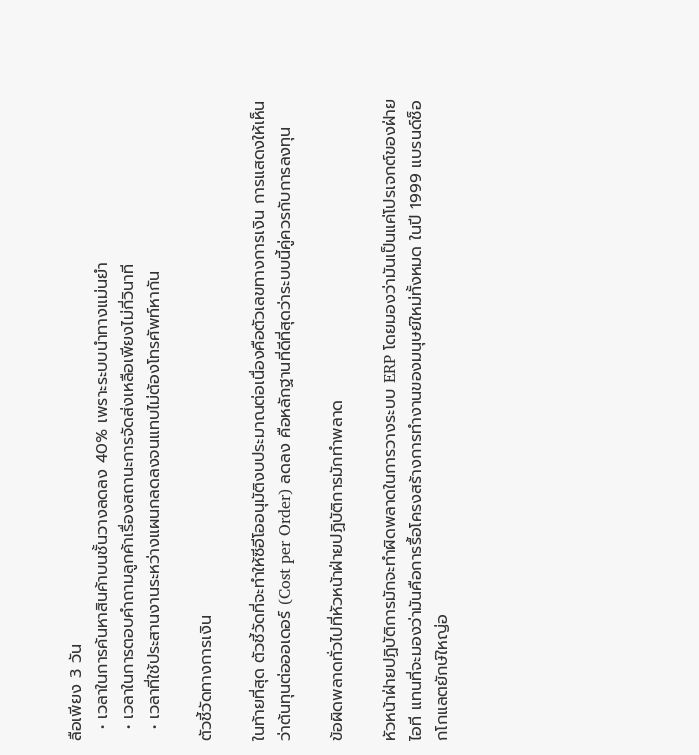ลือเพียง 3 วัน
  • เวลาในการค้นหาสินค้าบนชั้นวางลดลง 40% เพราะระบบนำทางแม่นยำ
  • เวลาในการตอบคำถามลูกค้าเรื่องสถานะการจัดส่งเหลือเพียงไม่กี่วินาที
  • เวลาที่ใช้ประสานงานระหว่างแผนกลดลงจนแทบไม่ต้องโทรศัพท์หากัน

ตัวชี้วัดทางการเงิน

ในท้ายที่สุด ตัวชี้วัดที่จะทำให้ซีอีโออนุมัติงบประมาณต่อเนื่องคือตัวเลขทางการเงิน การแสดงให้เห็นว่าต้นทุนต่อออเดอร์ (Cost per Order) ลดลง คือหลักฐานที่ดีที่สุดว่าระบบนี้คู่ควรกับการลงทุน

ข้อผิดพลาดทั่วไปที่หัวหน้าฝ่ายปฏิบัติการมักทำพลาด

หัวหน้าฝ่ายปฏิบัติการมักจะทำผิดพลาดในการวางระบบ ERP โดยมองว่ามันเป็นแค่โปรเจกต์ของฝ่ายไอที แทนที่จะมองว่ามันคือการรื้อโครงสร้างการทำงานของมนุษย์ใหม่ทั้งหมด ในปี 1999 แบรนด์ช็อกโกแลตยักษ์ใหญ่อ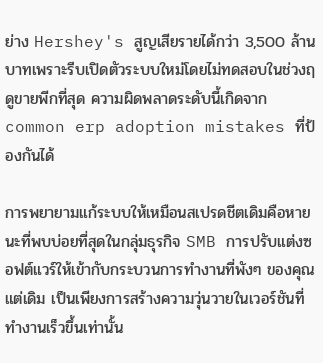ย่าง Hershey's สูญเสียรายได้กว่า 3,500 ล้านบาทเพราะรีบเปิดตัวระบบใหม่โดยไม่ทดสอบในช่วงฤดูขายพีกที่สุด ความผิดพลาดระดับนี้เกิดจาก common erp adoption mistakes ที่ป้องกันได้

การพยายามแก้ระบบให้เหมือนสเปรดชีตเดิมคือหายนะที่พบบ่อยที่สุดในกลุ่มธุรกิจ SMB การปรับแต่งซอฟต์แวร์ให้เข้ากับกระบวนการทำงานที่พังๆ ของคุณแต่เดิม เป็นเพียงการสร้างความวุ่นวายในเวอร์ชันที่ทำงานเร็วขึ้นเท่านั้น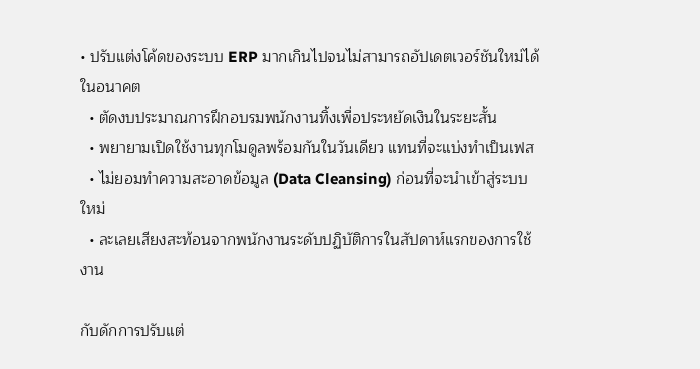• ปรับแต่งโค้ดของระบบ ERP มากเกินไปจนไม่สามารถอัปเดตเวอร์ชันใหม่ได้ในอนาคต
  • ตัดงบประมาณการฝึกอบรมพนักงานทิ้งเพื่อประหยัดเงินในระยะสั้น
  • พยายามเปิดใช้งานทุกโมดูลพร้อมกันในวันเดียว แทนที่จะแบ่งทำเป็นเฟส
  • ไม่ยอมทำความสะอาดข้อมูล (Data Cleansing) ก่อนที่จะนำเข้าสู่ระบบใหม่
  • ละเลยเสียงสะท้อนจากพนักงานระดับปฏิบัติการในสัปดาห์แรกของการใช้งาน

กับดักการปรับแต่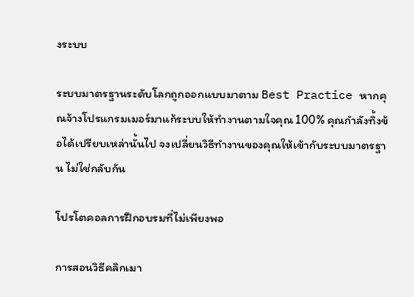งระบบ

ระบบมาตรฐานระดับโลกถูกออกแบบมาตาม Best Practice หากคุณจ้างโปรแกรมเมอร์มาแก้ระบบให้ทำงานตามใจคุณ 100% คุณกำลังทิ้งข้อได้เปรียบเหล่านั้นไป จงเปลี่ยนวิธีทำงานของคุณให้เข้ากับระบบมาตรฐาน ไม่ใช่กลับกัน

โปรโตคอลการฝึกอบรมที่ไม่เพียงพอ

การสอนวิธีคลิกเมา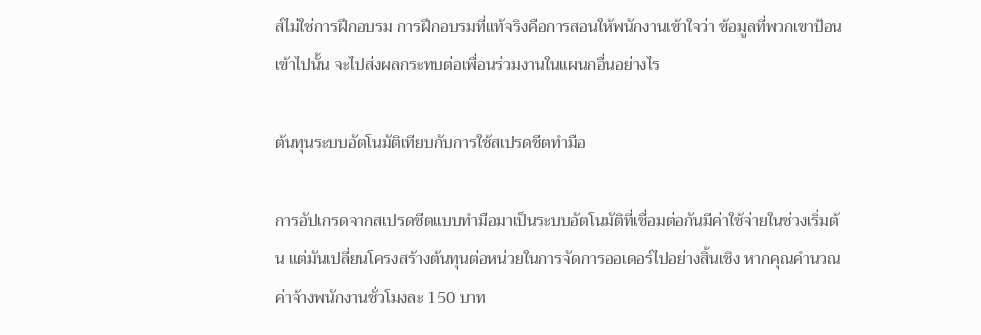ส์ไม่ใช่การฝึกอบรม การฝึกอบรมที่แท้จริงคือการสอนให้พนักงานเข้าใจว่า ข้อมูลที่พวกเขาป้อนเข้าไปนั้น จะไปส่งผลกระทบต่อเพื่อนร่วมงานในแผนกอื่นอย่างไร

ต้นทุนระบบอัตโนมัติเทียบกับการใช้สเปรดชีตทำมือ

การอัปเกรดจากสเปรดชีตแบบทำมือมาเป็นระบบอัตโนมัติที่เชื่อมต่อกันมีค่าใช้จ่ายในช่วงเริ่มต้น แต่มันเปลี่ยนโครงสร้างต้นทุนต่อหน่วยในการจัดการออเดอร์ไปอย่างสิ้นเชิง หากคุณคำนวณค่าจ้างพนักงานชั่วโมงละ 150 บาท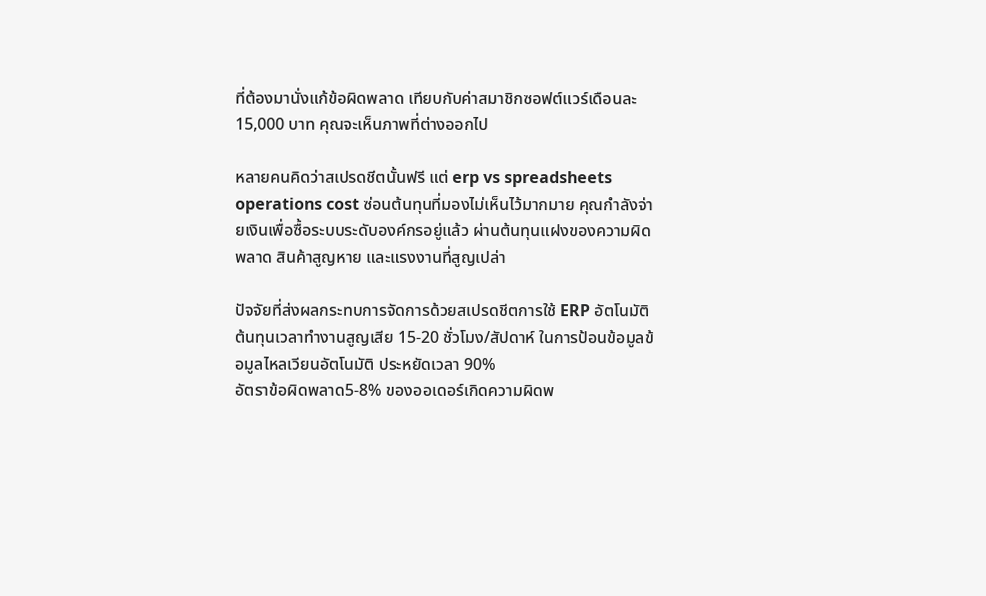ที่ต้องมานั่งแก้ข้อผิดพลาด เทียบกับค่าสมาชิกซอฟต์แวร์เดือนละ 15,000 บาท คุณจะเห็นภาพที่ต่างออกไป

หลายคนคิดว่าสเปรดชีตนั้นฟรี แต่ erp vs spreadsheets operations cost ซ่อนต้นทุนที่มองไม่เห็นไว้มากมาย คุณกำลังจ่ายเงินเพื่อซื้อระบบระดับองค์กรอยู่แล้ว ผ่านต้นทุนแฝงของความผิดพลาด สินค้าสูญหาย และแรงงานที่สูญเปล่า

ปัจจัยที่ส่งผลกระทบการจัดการด้วยสเปรดชีตการใช้ ERP อัตโนมัติ
ต้นทุนเวลาทำงานสูญเสีย 15-20 ชั่วโมง/สัปดาห์ ในการป้อนข้อมูลข้อมูลไหลเวียนอัตโนมัติ ประหยัดเวลา 90%
อัตราข้อผิดพลาด5-8% ของออเดอร์เกิดความผิดพ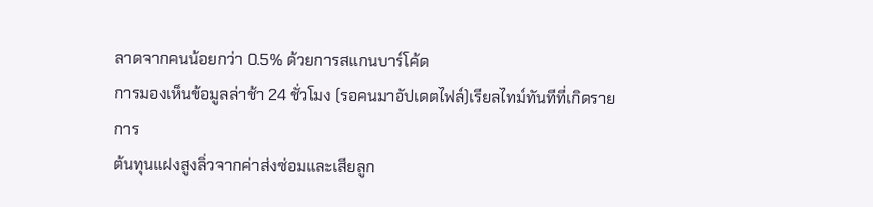ลาดจากคนน้อยกว่า 0.5% ด้วยการสแกนบาร์โค้ด
การมองเห็นข้อมูลล่าช้า 24 ชั่วโมง (รอคนมาอัปเดตไฟล์)เรียลไทม์ทันทีที่เกิดรายการ
ต้นทุนแฝงสูงลิ่วจากค่าส่งซ่อมและเสียลูก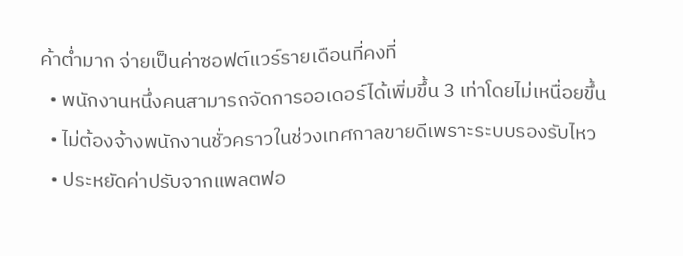ค้าต่ำมาก จ่ายเป็นค่าซอฟต์แวร์รายเดือนที่คงที่
  • พนักงานหนึ่งคนสามารถจัดการออเดอร์ได้เพิ่มขึ้น 3 เท่าโดยไม่เหนื่อยขึ้น
  • ไม่ต้องจ้างพนักงานชั่วคราวในช่วงเทศกาลขายดีเพราะระบบรองรับไหว
  • ประหยัดค่าปรับจากแพลตฟอ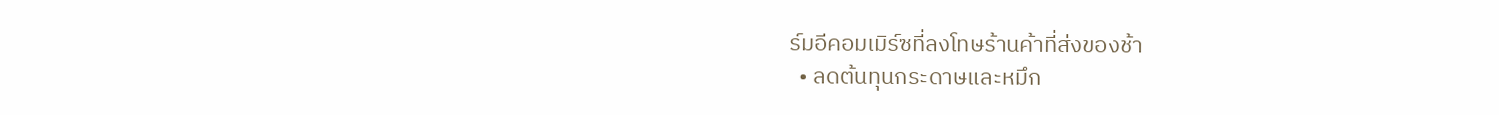ร์มอีคอมเมิร์ซที่ลงโทษร้านค้าที่ส่งของช้า
  • ลดต้นทุนกระดาษและหมึก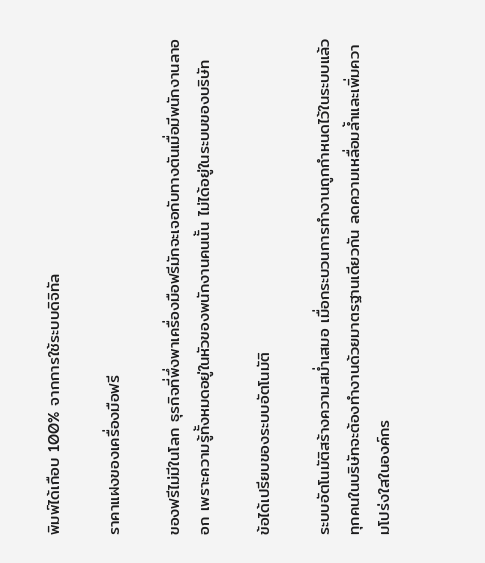พิมพ์ได้เกือบ 100% จากการใช้ระบบดิจิทัล

ราคาแฝงของเครื่องมือฟรี

ของฟรีไม่มีในโลก ธุรกิจที่พึ่งพาเครื่องมือฟรีมักจะเจอกับทางตันเมื่อมีพนักงานลาออก เพราะความรู้ทั้งหมดอยู่ในหัวของพนักงานคนนั้น ไม่ได้อยู่ในระบบของบริษัท

ข้อได้เปรียบของระบบอัตโนมัติ

ระบบอัตโนมัติสร้างความสม่ำเสมอ เมื่อกระบวนการทำงานถูกกำหนดไว้ในระบบแล้ว ทุกคนในบริษัทจะต้องทำงานด้วยมาตรฐานเดียวกัน ลดความเหลื่อมล้ำและเพิ่มความโปร่งใสในองค์กร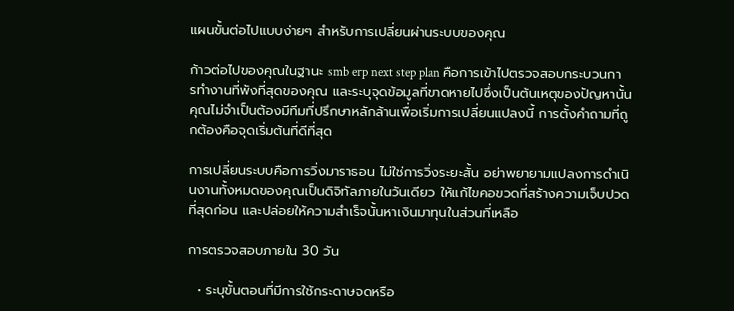แผนขั้นต่อไปแบบง่ายๆ สำหรับการเปลี่ยนผ่านระบบของคุณ

ก้าวต่อไปของคุณในฐานะ smb erp next step plan คือการเข้าไปตรวจสอบกระบวนการทำงานที่พังที่สุดของคุณ และระบุจุดข้อมูลที่ขาดหายไปซึ่งเป็นต้นเหตุของปัญหานั้น คุณไม่จำเป็นต้องมีทีมที่ปรึกษาหลักล้านเพื่อเริ่มการเปลี่ยนแปลงนี้ การตั้งคำถามที่ถูกต้องคือจุดเริ่มต้นที่ดีที่สุด

การเปลี่ยนระบบคือการวิ่งมาราธอน ไม่ใช่การวิ่งระยะสั้น อย่าพยายามแปลงการดำเนินงานทั้งหมดของคุณเป็นดิจิทัลภายในวันเดียว ให้แก้ไขคอขวดที่สร้างความเจ็บปวดที่สุดก่อน และปล่อยให้ความสำเร็จนั้นหาเงินมาทุนในส่วนที่เหลือ

การตรวจสอบภายใน 30 วัน

  • ระบุขั้นตอนที่มีการใช้กระดาษจดหรือ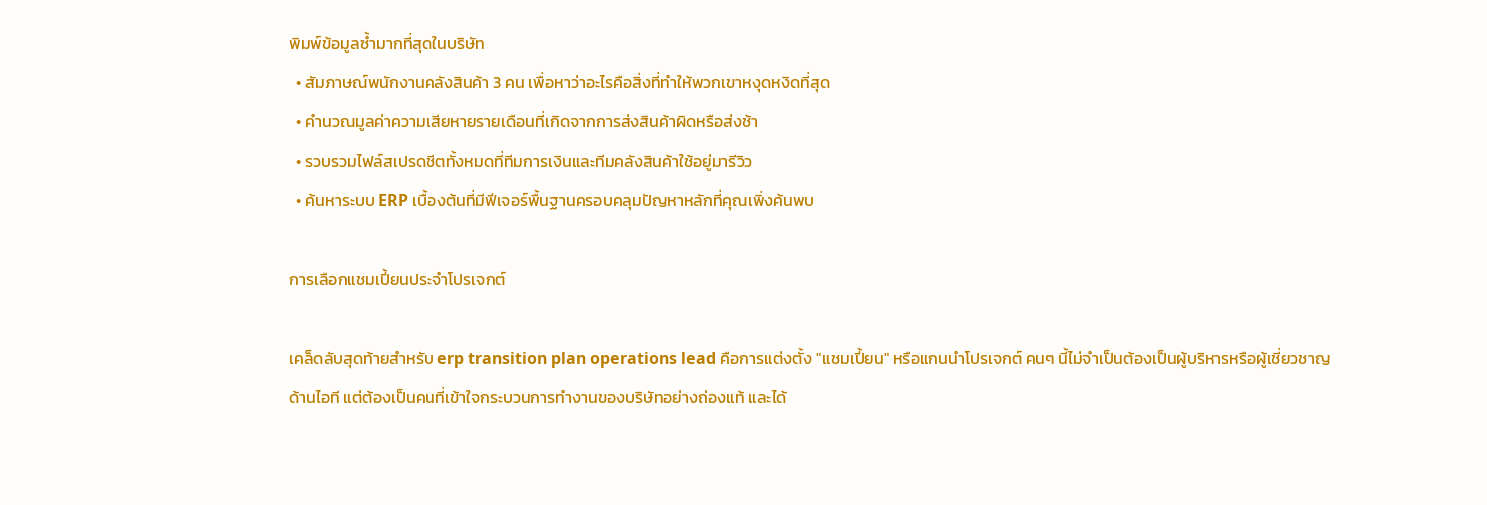พิมพ์ข้อมูลซ้ำมากที่สุดในบริษัท
  • สัมภาษณ์พนักงานคลังสินค้า 3 คน เพื่อหาว่าอะไรคือสิ่งที่ทำให้พวกเขาหงุดหงิดที่สุด
  • คำนวณมูลค่าความเสียหายรายเดือนที่เกิดจากการส่งสินค้าผิดหรือส่งช้า
  • รวบรวมไฟล์สเปรดชีตทั้งหมดที่ทีมการเงินและทีมคลังสินค้าใช้อยู่มารีวิว
  • ค้นหาระบบ ERP เบื้องต้นที่มีฟีเจอร์พื้นฐานครอบคลุมปัญหาหลักที่คุณเพิ่งค้นพบ

การเลือกแชมเปี้ยนประจำโปรเจกต์

เคล็ดลับสุดท้ายสำหรับ erp transition plan operations lead คือการแต่งตั้ง "แชมเปี้ยน" หรือแกนนำโปรเจกต์ คนๆ นี้ไม่จำเป็นต้องเป็นผู้บริหารหรือผู้เชี่ยวชาญด้านไอที แต่ต้องเป็นคนที่เข้าใจกระบวนการทำงานของบริษัทอย่างถ่องแท้ และได้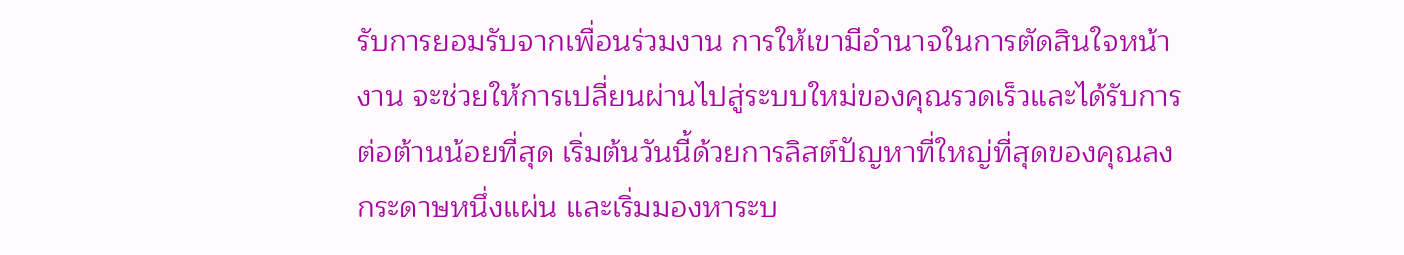รับการยอมรับจากเพื่อนร่วมงาน การให้เขามีอำนาจในการตัดสินใจหน้างาน จะช่วยให้การเปลี่ยนผ่านไปสู่ระบบใหม่ของคุณรวดเร็วและได้รับการต่อต้านน้อยที่สุด เริ่มต้นวันนี้ด้วยการลิสต์ปัญหาที่ใหญ่ที่สุดของคุณลงกระดาษหนึ่งแผ่น และเริ่มมองหาระบ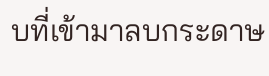บที่เข้ามาลบกระดาษ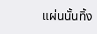แผ่นนั้นทิ้ง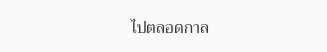ไปตลอดกาล